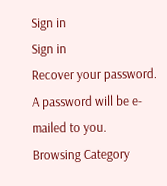Sign in
Sign in
Recover your password.
A password will be e-mailed to you.
Browsing Category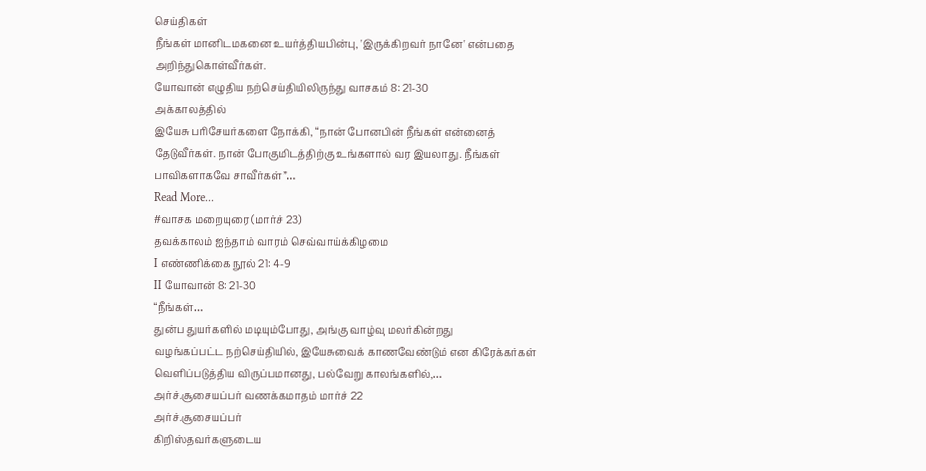செய்திகள்
நீங்கள் மானிடமகனை உயர்த்தியபின்பு, 'இருக்கிறவர் நானே' என்பதை அறிந்துகொள்வீர்கள்.
யோவான் எழுதிய நற்செய்தியிலிருந்து வாசகம் 8: 21-30
அக்காலத்தில்
இயேசு பரிசேயர்களை நோக்கி, “நான் போனபின் நீங்கள் என்னைத் தேடுவீர்கள். நான் போகுமிடத்திற்கு உங்களால் வர இயலாது. நீங்கள் பாவிகளாகவே சாவீர்கள்”…
Read More...
#வாசக மறையுரை (மார்ச் 23)
தவக்காலம் ஐந்தாம் வாரம் செவ்வாய்க்கிழமை
I எண்ணிக்கை நூல் 21: 4-9
II யோவான் 8: 21-30
“நீங்கள்…
துன்ப துயர்களில் மடியும்போது, அங்கு வாழ்வு மலர்கின்றது
வழங்கப்பட்ட நற்செய்தியில், இயேசுவைக் காணவேண்டும் என கிரேக்கர்கள் வெளிப்படுத்திய விருப்பமானது, பல்வேறு காலங்களில்,…
அர்ச்.சூசையப்பர் வணக்கமாதம் மார்ச் 22
அர்ச்.சூசையப்பர்
கிறிஸ்தவர்களுடைய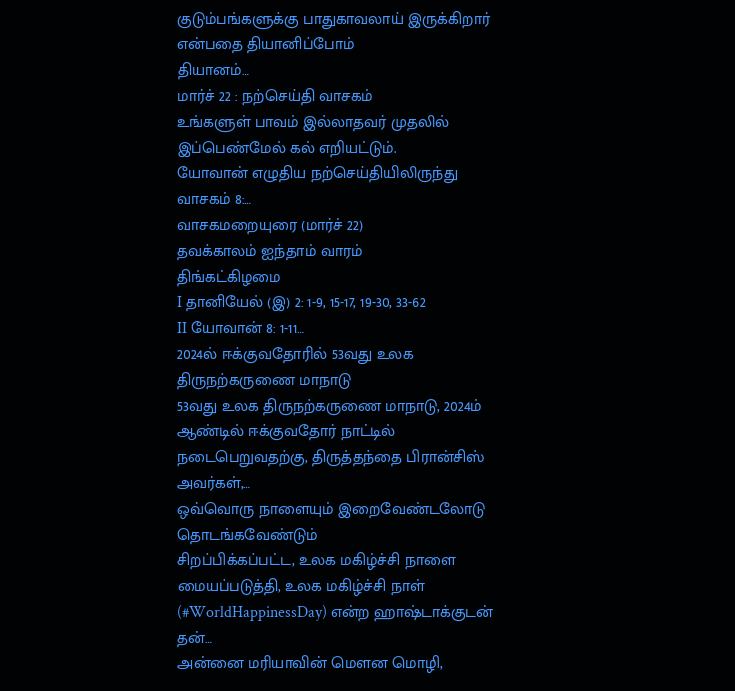குடும்பங்களுக்கு பாதுகாவலாய் இருக்கிறார் என்பதை தியானிப்போம்
தியானம்…
மார்ச் 22 : நற்செய்தி வாசகம்
உங்களுள் பாவம் இல்லாதவர் முதலில் இப்பெண்மேல் கல் எறியட்டும்.
யோவான் எழுதிய நற்செய்தியிலிருந்து வாசகம் 8:…
வாசகமறையுரை (மார்ச் 22)
தவக்காலம் ஐந்தாம் வாரம்
திங்கட்கிழமை
I தானியேல் (இ) 2: 1-9, 15-17, 19-30, 33-62
II யோவான் 8: 1-11…
2024ல் ஈக்குவதோரில் 53வது உலக திருநற்கருணை மாநாடு
53வது உலக திருநற்கருணை மாநாடு, 2024ம் ஆண்டில் ஈக்குவதோர் நாட்டில் நடைபெறுவதற்கு, திருத்தந்தை பிரான்சிஸ் அவர்கள்,…
ஒவ்வொரு நாளையும் இறைவேண்டலோடு தொடங்கவேண்டும்
சிறப்பிக்கப்பட்ட, உலக மகிழ்ச்சி நாளை மையப்படுத்தி, உலக மகிழ்ச்சி நாள் (#WorldHappinessDay) என்ற ஹாஷ்டாக்குடன் தன்…
அன்னை மரியாவின் மௌன மொழி,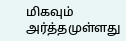மிகவும் அர்த்தமுள்ளது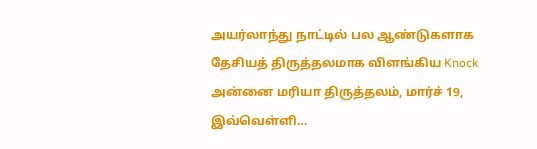அயர்லாந்து நாட்டில் பல ஆண்டுகளாக தேசியத் திருத்தலமாக விளங்கிய Knock அன்னை மரியா திருத்தலம், மார்ச் 19, இவ்வெள்ளி…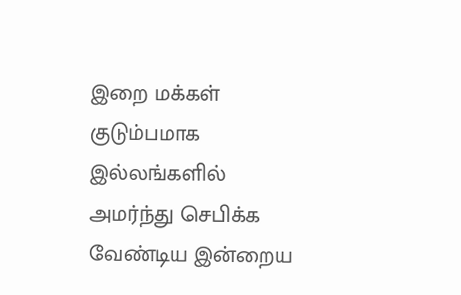இறை மக்கள் குடும்பமாக இல்லங்களில் அமர்ந்து செபிக்க வேண்டிய இன்றைய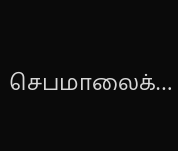செபமாலைக்…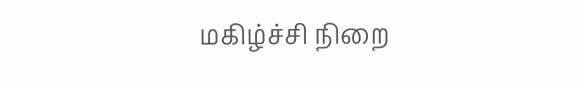மகிழ்ச்சி நிறை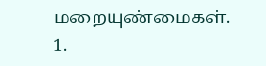மறையுண்மைகள்.
1.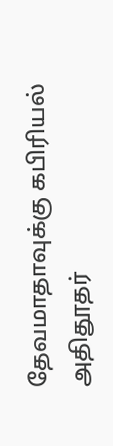தேவமாதாவுக்கு கபிரியல் அதிதூதர்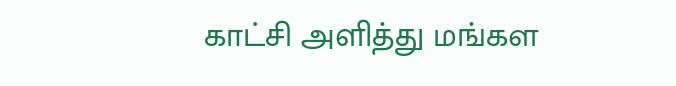காட்சி அளித்து மங்கள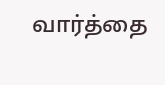வார்த்தை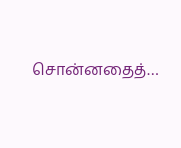சொன்னதைத்…